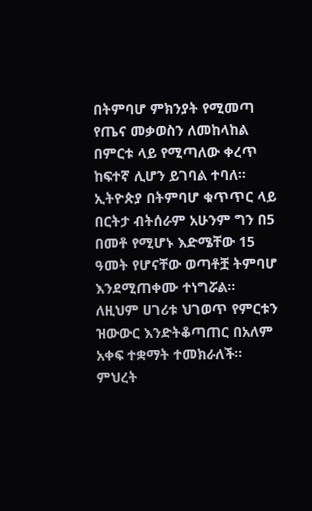በትምባሆ ምክንያት የሚመጣ የጤና መቃወስን ለመከላከል በምርቱ ላይ የሚጣለው ቀረጥ ከፍተኛ ሊሆን ይገባል ተባለ፡፡
ኢትዮጵያ በትምባሆ ቁጥጥር ላይ በርትታ ብትሰራም አሁንም ግን በ5 በመቶ የሚሆኑ እድሜቸው 15 ዓመት የሆናቸው ወጣቶቿ ትምባሆ እንደሚጠቀሙ ተነግሯል፡፡
ለዚህም ሀገሪቱ ህገወጥ የምርቱን ዝውውር እንድትቆጣጠር በአለም አቀፍ ተቋማት ተመክራለች፡፡
ምህረት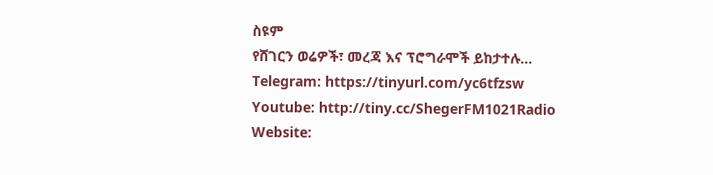ስዩም
የሸገርን ወሬዎች፣ መረጃ እና ፕሮግራሞች ይከታተሉ…
Telegram: https://tinyurl.com/yc6tfzsw
Youtube: http://tiny.cc/ShegerFM1021Radio
Website: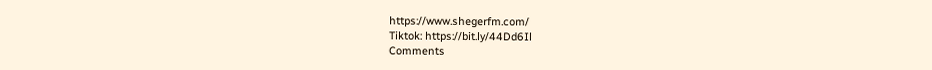https://www.shegerfm.com/
Tiktok: https://bit.ly/44Dd6Il
Comments